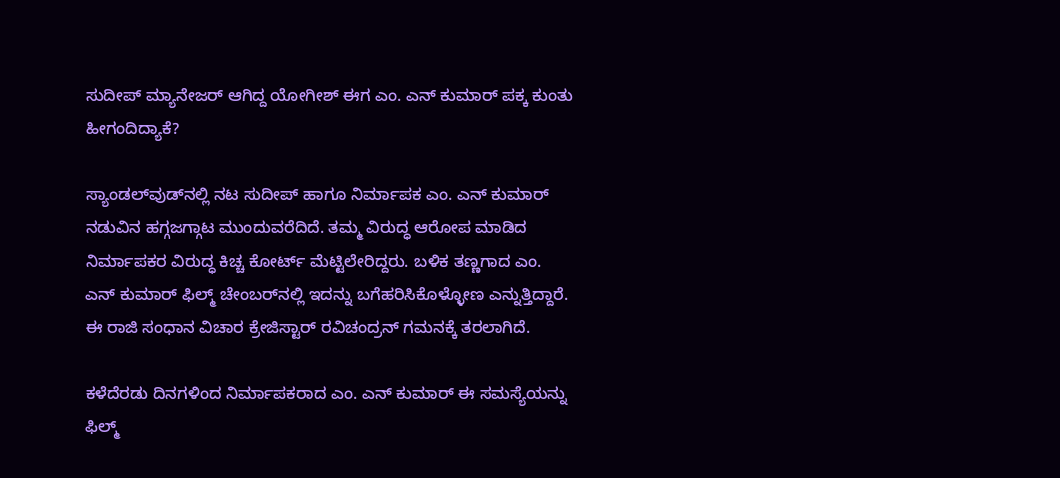ಸುದೀಪ್ ಮ್ಯಾನೇಜರ್ ಆಗಿದ್ದ ಯೋಗೀಶ್ ಈಗ ಎಂ. ಎನ್ ಕುಮಾರ್ ಪಕ್ಕ ಕುಂತು ಹೀಗಂದಿದ್ಯಾಕೆ?

ಸ್ಯಾಂಡಲ್‌ವುಡ್‌ನಲ್ಲಿ ನಟ ಸುದೀಪ್ ಹಾಗೂ ನಿರ್ಮಾಪಕ ಎಂ. ಎನ್ ಕುಮಾರ್ ನಡುವಿನ ಹಗ್ಗಜಗ್ಗಾಟ ಮುಂದುವರೆದಿದೆ. ತಮ್ಮ ವಿರುದ್ಧ ಆರೋಪ ಮಾಡಿದ ನಿರ್ಮಾಪಕರ ವಿರುದ್ಧ ಕಿಚ್ಚ ಕೋರ್ಟ್ ಮೆಟ್ಟಿಲೇರಿದ್ದರು. ಬಳಿಕ ತಣ್ಣಗಾದ ಎಂ. ಎನ್ ಕುಮಾರ್ ಫಿಲ್ಮ್ ಚೇಂಬರ್‌ನಲ್ಲಿ ಇದನ್ನು ಬಗೆಹರಿಸಿಕೊಳ್ಳೋಣ ಎನ್ನುತ್ತಿದ್ದಾರೆ. ಈ ರಾಜಿ ಸಂಧಾನ ವಿಚಾರ ಕ್ರೇಜಿಸ್ಟಾರ್ ರವಿಚಂದ್ರನ್ ಗಮನಕ್ಕೆ ತರಲಾಗಿದೆ.

ಕಳೆದೆರಡು ದಿನಗಳಿಂದ ನಿರ್ಮಾಪಕರಾದ ಎಂ. ಎನ್ ಕುಮಾರ್ ಈ ಸಮಸ್ಯೆಯನ್ನು ಫಿಲ್ಮ್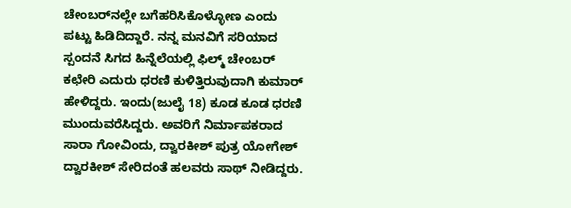ಚೇಂಬರ್‌ನಲ್ಲೇ ಬಗೆಹರಿಸಿಕೊಳ್ಳೋಣ ಎಂದು ಪಟ್ಟು ಹಿಡಿದಿದ್ದಾರೆ. ನನ್ನ ಮನವಿಗೆ ಸರಿಯಾದ ಸ್ಪಂದನೆ ಸಿಗದ ಹಿನ್ನೆಲೆಯಲ್ಲಿ ಫಿಲ್ಮ್ ಚೇಂಬರ್ ಕಛೇರಿ ಎದುರು ಧರಣಿ ಕುಳಿತ್ತಿರುವುದಾಗಿ ಕುಮಾರ್ ಹೇಳಿದ್ದರು. ಇಂದು(ಜುಲೈ 18) ಕೂಡ ಕೂಡ ಧರಣಿ ಮುಂದುವರೆಸಿದ್ದರು. ಅವರಿಗೆ ನಿರ್ಮಾಪಕರಾದ ಸಾರಾ ಗೋವಿಂದು, ದ್ವಾರಕೀಶ್ ಪುತ್ರ ಯೋಗೇಶ್ ದ್ವಾರಕೀಶ್ ಸೇರಿದಂತೆ ಹಲವರು ಸಾಥ್ ನೀಡಿದ್ದರು.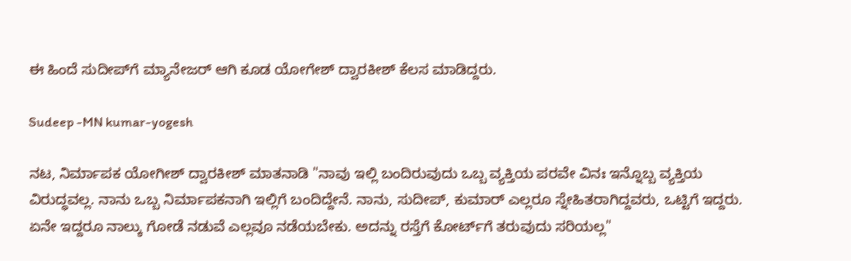ಈ ಹಿಂದೆ ಸುದೀಪ್‌ಗೆ ಮ್ಯಾನೇಜರ್ ಆಗಿ ಕೂಡ ಯೋಗೇಶ್ ದ್ವಾರಕೀಶ್ ಕೆಲಸ ಮಾಡಿದ್ದರು.

Sudeep -MN kumar-yogesh

ನಟ, ನಿರ್ಮಾಪಕ ಯೋಗೀಶ್ ದ್ವಾರಕೀಶ್ ಮಾತನಾಡಿ "ನಾವು ಇಲ್ಲಿ ಬಂದಿರುವುದು ಒಬ್ಬ ವ್ಯಕ್ತಿಯ ಪರವೇ ವಿನಃ ಇನ್ನೊಬ್ಬ ವ್ಯಕ್ತಿಯ ವಿರುದ್ಧವಲ್ಲ. ನಾನು ಒಬ್ಬ ನಿರ್ಮಾಪಕನಾಗಿ ಇಲ್ಲಿಗೆ ಬಂದಿದ್ದೇನೆ. ನಾನು, ಸುದೀಪ್, ಕುಮಾರ್ ಎಲ್ಲರೂ ಸ್ನೇಹಿತರಾಗಿದ್ದವರು, ಒಟ್ಟಿಗೆ ಇದ್ದರು. ಏನೇ ಇದ್ದರೂ ನಾಲ್ಕು ಗೋಡೆ ನಡುವೆ ಎಲ್ಲವೂ ನಡೆಯಬೇಕು. ಅದನ್ನು ರಸ್ತೆಗೆ ಕೋರ್ಟ್‌ಗೆ ತರುವುದು ಸರಿಯಲ್ಲ"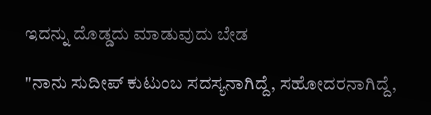ಇದನ್ನು ದೊಡ್ಡದು ಮಾಡುವುದು ಬೇಡ

"ನಾನು ಸುದೀಪ್ ಕುಟುಂಬ ಸದಸ್ಯನಾಗಿದ್ದೆ, ಸಹೋದರನಾಗಿದ್ದೆ,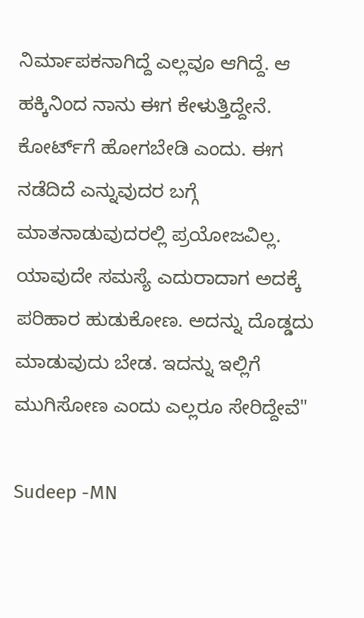ನಿರ್ಮಾಪಕನಾಗಿದ್ದೆ ಎಲ್ಲವೂ ಆಗಿದ್ದೆ. ಆ ಹಕ್ಕಿನಿಂದ ನಾನು ಈಗ ಕೇಳುತ್ತಿದ್ದೇನೆ. ಕೋರ್ಟ್‌ಗೆ ಹೋಗಬೇಡಿ ಎಂದು. ಈಗ ನಡೆದಿದೆ ಎನ್ನುವುದರ ಬಗ್ಗೆ ಮಾತನಾಡುವುದರಲ್ಲಿ ಪ್ರಯೋಜವಿಲ್ಲ. ಯಾವುದೇ ಸಮಸ್ಯೆ ಎದುರಾದಾಗ ಅದಕ್ಕೆ ಪರಿಹಾರ ಹುಡುಕೋಣ. ಅದನ್ನು ದೊಡ್ಡದು ಮಾಡುವುದು ಬೇಡ. ಇದನ್ನು ಇಲ್ಲಿಗೆ ಮುಗಿಸೋಣ ಎಂದು ಎಲ್ಲರೂ ಸೇರಿದ್ದೇವೆ"

Sudeep -MN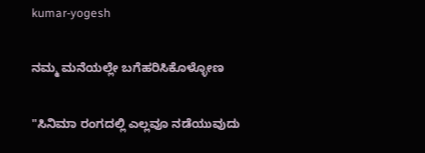kumar-yogesh

ನಮ್ಮ ಮನೆಯಲ್ಲೇ ಬಗೆಹರಿಸಿಕೊಳ್ಳೋಣ

"ಸಿನಿಮಾ ರಂಗದಲ್ಲಿ ಎಲ್ಲವೂ ನಡೆಯುವುದು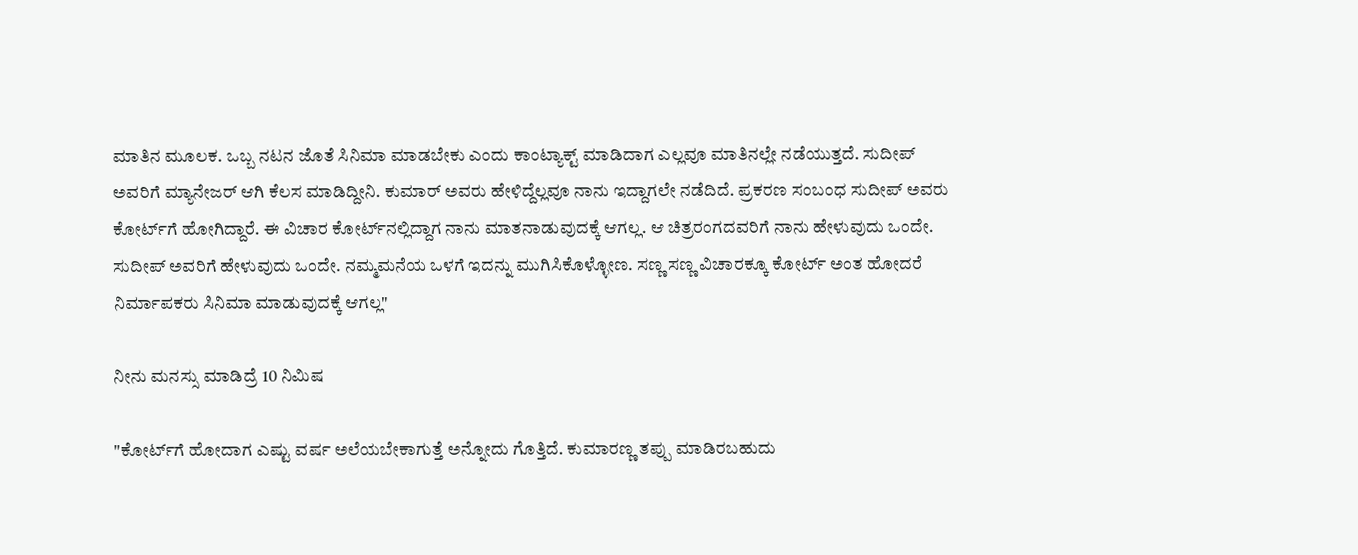ಮಾತಿನ ಮೂಲಕ. ಒಬ್ಬ ನಟನ ಜೊತೆ ಸಿನಿಮಾ ಮಾಡಬೇಕು ಎಂದು ಕಾಂಟ್ಯಾಕ್ಟ್ ಮಾಡಿದಾಗ ಎಲ್ಲವೂ ಮಾತಿನಲ್ಲೇ ನಡೆಯುತ್ತದೆ. ಸುದೀಪ್ ಅವರಿಗೆ ಮ್ಯಾನೇಜರ್ ಆಗಿ ಕೆಲಸ ಮಾಡಿದ್ದೀನಿ. ಕುಮಾರ್ ಅವರು ಹೇಳಿದ್ದೆಲ್ಲವೂ ನಾನು ಇದ್ದಾಗಲೇ ನಡೆದಿದೆ. ಪ್ರಕರಣ ಸಂಬಂಧ ಸುದೀಪ್ ಅವರು ಕೋರ್ಟ್‌ಗೆ ಹೋಗಿದ್ದಾರೆ. ಈ ವಿಚಾರ ಕೋರ್ಟ್‌ನಲ್ಲಿದ್ದಾಗ ನಾನು ಮಾತನಾಡುವುದಕ್ಕೆ ಆಗಲ್ಲ. ಆ ಚಿತ್ರರಂಗದವರಿಗೆ ನಾನು ಹೇಳುವುದು ಒಂದೇ. ಸುದೀಪ್ ಅವರಿಗೆ ಹೇಳುವುದು ಒಂದೇ. ನಮ್ಮ‌ಮನೆಯ ಒಳಗೆ ಇದನ್ನು ಮುಗಿಸಿಕೊಳ್ಳೋಣ. ಸಣ್ಣ ಸಣ್ಣ ವಿಚಾರಕ್ಕೂ ಕೋರ್ಟ್ ಅಂತ ಹೋದರೆ ನಿರ್ಮಾಪಕರು ಸಿನಿಮಾ‌ ಮಾಡುವುದಕ್ಕೆ ಆಗಲ್ಲ"

ನೀನು ಮನಸ್ಸು ಮಾಡಿದ್ರೆ 10 ನಿಮಿಷ

"ಕೋರ್ಟ್‌ಗೆ ಹೋದಾಗ ಎಷ್ಟು ವರ್ಷ ಅಲೆಯಬೇಕಾಗುತ್ತೆ ಅನ್ನೋದು ಗೊತ್ತಿದೆ. ಕುಮಾರಣ್ಣ ತಪ್ಪು ಮಾಡಿರಬಹುದು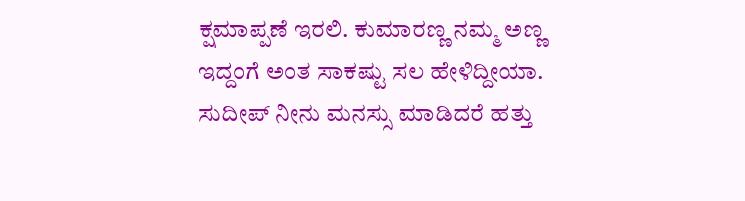ಕ್ಷಮಾಪ್ಪಣೆ ಇರಲಿ. ಕುಮಾರಣ್ಣ ನಮ್ಮ ಅಣ್ಣ ಇದ್ದಂಗೆ ಅಂತ ಸಾಕಷ್ಟು ಸಲ ಹೇಳಿದ್ದೀಯಾ. ಸುದೀಪ್ ನೀನು ಮನಸ್ಸು ಮಾಡಿದರೆ ಹತ್ತು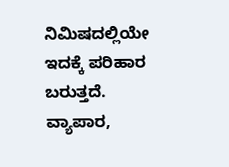ನಿಮಿಷದಲ್ಲಿಯೇ ಇದಕ್ಕೆ ಪರಿಹಾರ ಬರುತ್ತದೆ. ವ್ಯಾಪಾರ,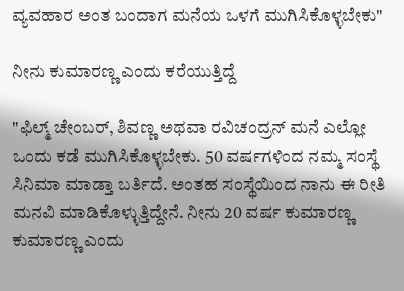ವ್ಯವಹಾರ ಅಂತ ಬಂದಾಗ ಮನೆಯ ಒಳಗೆ ಮುಗಿಸಿಕೊಳ್ಳಬೇಕು"

ನೀನು ಕುಮಾರಣ್ಣ ಎಂದು ಕರೆಯುತ್ತಿದ್ದೆ

"ಫಿಲ್ಮ್ ಚೇಂಬರ್, ಶಿವಣ್ಣ ಅಥವಾ ರವಿಚಂದ್ರನ್ ಮನೆ ಎಲ್ಲೋ ಒಂದು ಕಡೆ ಮುಗಿಸಿಕೊಳ್ಳಬೇಕು. 50 ವರ್ಷಗಳಿಂದ ನಮ್ಮ ಸಂಸ್ಥೆ ಸಿನಿಮಾ ಮಾಡ್ತಾ ಬರ್ತಿದೆ. ಅಂತಹ ಸಂಸ್ಥೆಯಿಂದ ನಾನು ಈ ರೀತಿ ಮನವಿ ಮಾಡಿಕೊಳ್ಳುತ್ತಿದ್ದೇನೆ. ನೀನು 20 ವರ್ಷ ಕುಮಾರಣ್ಣ ಕುಮಾರಣ್ಣ ಎಂದು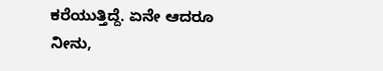ಕರೆಯುತ್ತಿದ್ದೆ. ಏನೇ ಆದರೂ ನೀನು,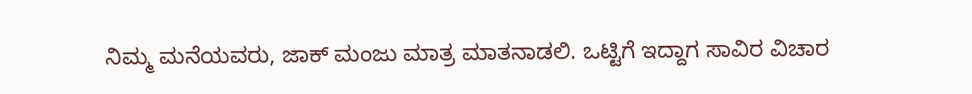ನಿಮ್ಮ ಮನೆಯವರು, ಜಾಕ್ ಮಂಜು ಮಾತ್ರ ಮಾತನಾಡಲಿ. ಒಟ್ಟಿಗೆ ಇದ್ದಾಗ ಸಾವಿರ ವಿಚಾರ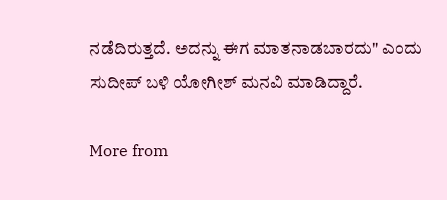ನಡೆದಿರುತ್ತದೆ. ಅದನ್ನು ಈಗ ಮಾತನಾಡಬಾರದು" ಎಂದು ಸುದೀಪ್ ಬಳಿ ಯೋಗೀಶ್ ಮನವಿ ಮಾಡಿದ್ದಾರೆ.

More from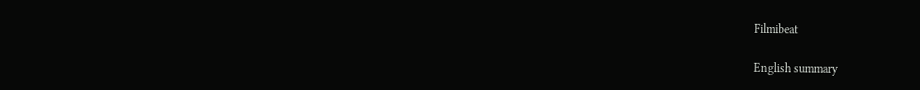Filmibeat

English summary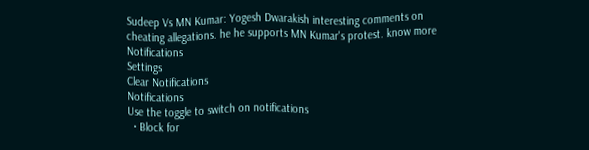Sudeep Vs MN Kumar: Yogesh Dwarakish interesting comments on cheating allegations. he he supports MN Kumar's protest. know more
Notifications
Settings
Clear Notifications
Notifications
Use the toggle to switch on notifications
  • Block for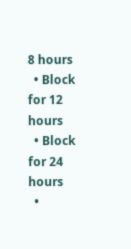8 hours
  • Block for 12 hours
  • Block for 24 hours
  •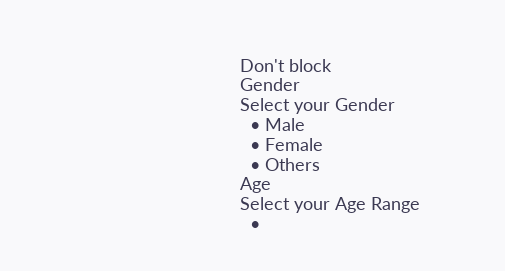Don't block
Gender
Select your Gender
  • Male
  • Female
  • Others
Age
Select your Age Range
  •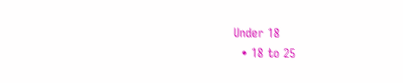Under 18
  • 18 to 25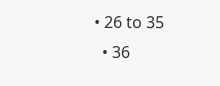• 26 to 35
  • 36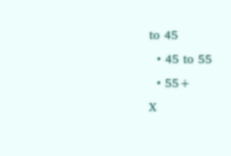to 45
  • 45 to 55
  • 55+
X